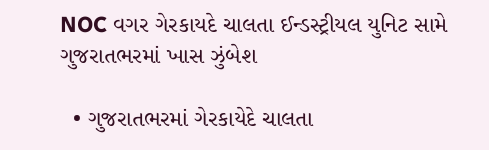NOC વગર ગેરકાયદે ચાલતા ઈન્ડસ્ટ્રીયલ યુનિટ સામે ગુજરાતભરમાં ખાસ ઝુંબેશ

  • ગુજરાતભરમાં ગેરકાયેદે ચાલતા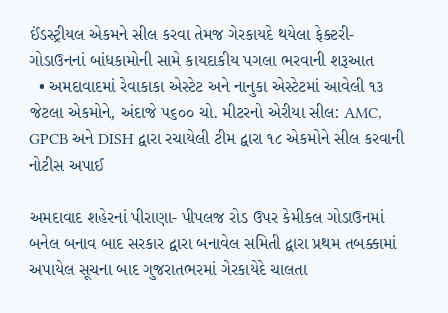ઈંડસ્ટ્રીયલ એકમને સીલ કરવા તેમજ ગેરકાયદે થયેલા ફેક્ટરી-ગોડાઉનનાં બાંધકામોની સામે કાયદાકીય પગલા ભરવાની શરૂઆત
  • અમદાવાદમાં રેવાકાકા એસ્ટેટ અને નાનુકા એસ્ટેટમાં આવેલી ૧૩ જેટલા એકમોને, અંદાજે ૫૬૦૦ ચો. મીટરનો એરીયા સીલ: AMC, GPCB અને DISH દ્વારા રચાયેલી ટીમ દ્વારા ૧૮ એકમોને સીલ કરવાની નોટીસ અપાઈ

અમદાવાદ શહેરનાં પીરાણા- પીપલજ રોડ ઉપર કેમીકલ ગોડાઉનમાં બનેલ બનાવ બાદ સરકાર દ્વારા બનાવેલ સમિતી દ્વારા પ્રથમ તબક્કામાં અપાયેલ સૂચના બાદ ગુજરાતભરમાં ગેરકાયેદે ચાલતા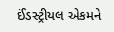ઈંડસ્ટ્રીયલ એકમને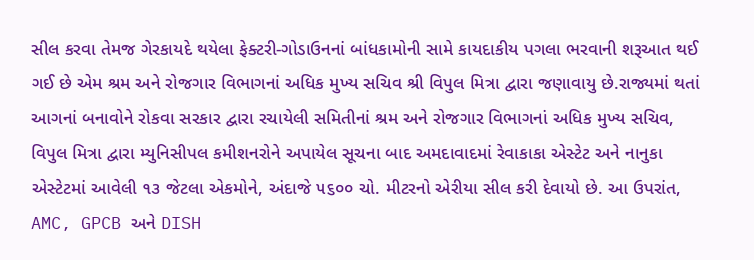સીલ કરવા તેમજ ગેરકાયદે થયેલા ફેક્ટરી-ગોડાઉનનાં બાંધકામોની સામે કાયદાકીય પગલા ભરવાની શરૂઆત થઈ ગઈ છે એમ શ્રમ અને રોજગાર વિભાગનાં અધિક મુખ્ય સચિવ શ્રી વિપુલ મિત્રા દ્વારા જણાવાયુ છે.રાજ્યમાં થતાં આગનાં બનાવોને રોકવા સરકાર દ્વારા રચાયેલી સમિતીનાં શ્રમ અને રોજગાર વિભાગનાં અધિક મુખ્ય સચિવ, વિપુલ મિત્રા દ્વારા મ્યુનિસીપલ કમીશનરોને અપાયેલ સૂચના બાદ અમદાવાદમાં રેવાકાકા એસ્ટેટ અને નાનુકા એસ્ટેટમાં આવેલી ૧૩ જેટલા એકમોને, અંદાજે ૫૬૦૦ ચો. મીટરનો એરીયા સીલ કરી દેવાયો છે. આ ઉપરાંત, AMC, GPCB અને DISH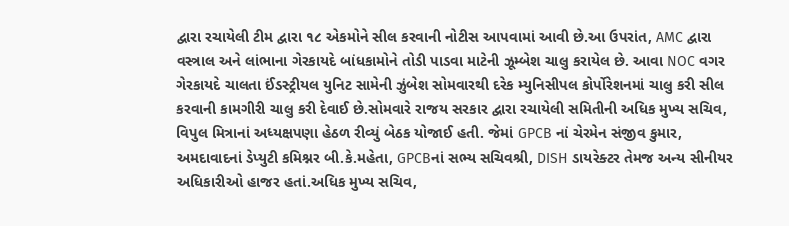દ્વારા રચાયેલી ટીમ દ્વારા ૧૮ એકમોને સીલ કરવાની નોટીસ આપવામાં આવી છે.આ ઉપરાંત, AMC દ્વારા વસ્ત્રાલ અને લાંભાના ગેરકાયદે બાંધકામોને તોડી પાડવા માટેની ઝૂમ્બેશ ચાલુ કરાયેલ છે. આવા NOC વગર ગેરકાયદે ચાલતા ઈંડસ્ટ્રીયલ યુનિટ સામેની ઝુંબેશ સોમવારથી દરેક મ્યુનિસીપલ કોર્પોરેશનમાં ચાલુ કરી સીલ કરવાની કામગીરી ચાલુ કરી દેવાઈ છે.સોમવારે રાજય સરકાર દ્વારા રચાયેલી સમિતીની અધિક મુખ્ય સચિવ, વિપુલ મિત્રાનાં અધ્યક્ષપણા હેઠળ રીવ્યું બેઠક યોજાઈ હતી. જેમાં GPCB નાં ચેરમેન સંજીવ કુમાર, અમદાવાદનાં ડેપ્યુટી કમિશ્નર બી.કે.મહેતા, GPCBનાં સભ્ય સચિવશ્રી, DISH ડાયરેક્ટર તેમજ અન્ય સીનીયર અધિકારીઓ હાજર હતાં.અધિક મુખ્ય સચિવ,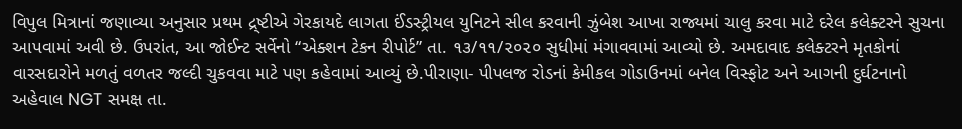વિપુલ મિત્રાનાં જણાવ્યા અનુસાર પ્રથમ દ્ર્ષ્ટીએ ગેરકાયદે લાગતા ઈંડસ્ટ્રીયલ યુનિટને સીલ કરવાની ઝુંબેશ આખા રાજ્યમાં ચાલુ કરવા માટે દરેલ કલેક્ટરને સુચના આપવામાં અવી છે. ઉપરાંત, આ જોઈન્ટ સર્વેનો “એક્શન ટેકન રીપોર્ટ” તા. ૧૩/૧૧/૨૦૨૦ સુધીમાં મંગાવવામાં આવ્યો છે. અમદાવાદ કલેક્ટરને મૃતકોનાં વારસદારોને મળતું વળતર જલ્દી ચુકવવા માટે પણ કહેવામાં આવ્યું છે.પીરાણા- પીપલજ રોડનાં કેમીકલ ગોડાઉનમાં બનેલ વિસ્ફોટ અને આગની દુર્ઘટનાનો અહેવાલ NGT સમક્ષ તા.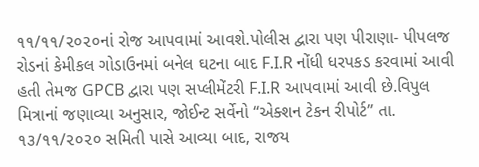૧૧/૧૧/૨૦૨૦નાં રોજ આપવામાં આવશે.પોલીસ દ્વારા પણ પીરાણા- પીપલજ રોડનાં કેમીકલ ગોડાઉનમાં બનેલ ઘટના બાદ F.I.R નોંધી ધરપકડ કરવામાં આવી હતી તેમજ GPCB દ્વારા પણ સપ્લીમેંટરી F.I.R આપવામાં આવી છે.વિપુલ મિત્રાનાં જણાવ્યા અનુસાર, જોઈન્ટ સર્વેનો “એક્શન ટેકન રીપોર્ટ” તા. ૧૩/૧૧/૨૦૨૦ સમિતી પાસે આવ્યા બાદ, રાજય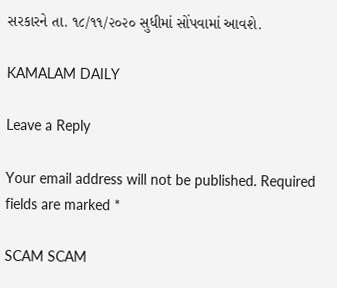સરકારને તા. ૧૮/૧૧/૨૦૨૦ સુધીમાં સોંપવામાં આવશે.

KAMALAM DAILY

Leave a Reply

Your email address will not be published. Required fields are marked *

SCAM SCAM